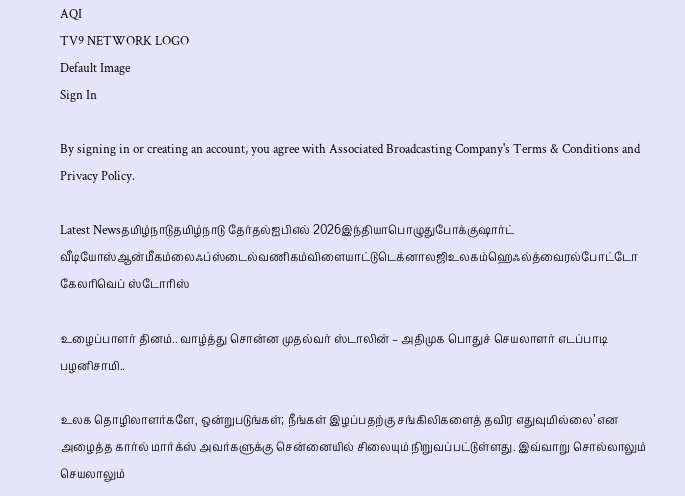AQI
TV9 NETWORK LOGO
Default Image
Sign In

By signing in or creating an account, you agree with Associated Broadcasting Company's Terms & Conditions and Privacy Policy.

Latest Newsதமிழ்நாடுதமிழ்நாடு தேர்தல்ஐபிஎல் 2026இந்தியாபொழுதுபோக்குஷார்ட் வீடியோஸ்ஆன்மீகம்லைஃப்ஸ்டைல்வணிகம்விளையாட்டுடெக்னாலஜிஉலகம்ஹெஃல்த்வைரல்போட்டோ கேலரிவெப் ஸ்டோரிஸ்

உழைப்பாளர் தினம்.. வாழ்த்து சொன்ன முதல்வர் ஸ்டாலின் – அதிமுக பொதுச் செயலாளர் எடப்பாடி பழனிசாமி..

உலக தொழிலாளர்களே, ஒன்றுபடுங்கள்; நீங்கள் இழப்பதற்கு சங்கிலிகளைத் தவிர எதுவுமில்லை’ என அழைத்த கார்ல் மார்க்ஸ் அவர்களுக்கு சென்னையில் சிலையும் நிறுவப்பட்டுள்ளது. இவ்வாறு சொல்லாலும் செயலாலும்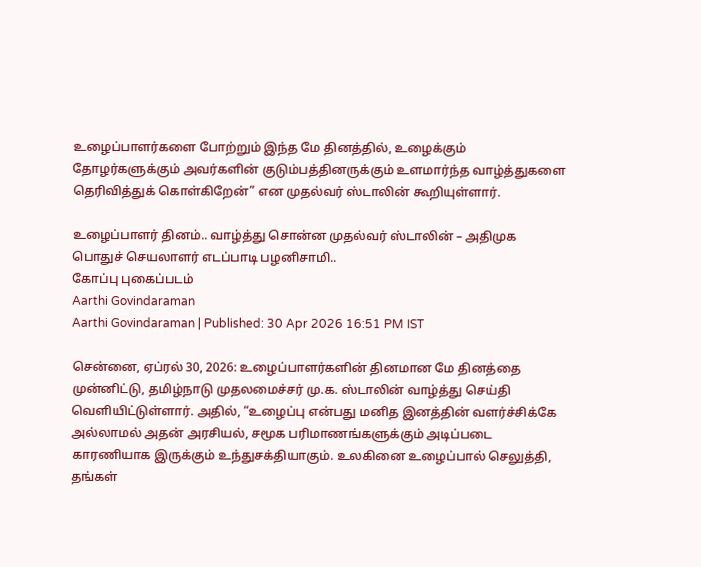உழைப்பாளர்களை போற்றும் இந்த மே தினத்தில், உழைக்கும் தோழர்களுக்கும் அவர்களின் குடும்பத்தினருக்கும் உளமார்ந்த வாழ்த்துகளை தெரிவித்துக் கொள்கிறேன்” என முதல்வர் ஸ்டாலின் கூறியுள்ளார்.

உழைப்பாளர் தினம்.. வாழ்த்து சொன்ன முதல்வர் ஸ்டாலின் – அதிமுக பொதுச் செயலாளர் எடப்பாடி பழனிசாமி..
கோப்பு புகைப்படம்
Aarthi Govindaraman
Aarthi Govindaraman | Published: 30 Apr 2026 16:51 PM IST

சென்னை, ஏப்ரல் 30, 2026: உழைப்பாளர்களின் தினமான மே தினத்தை முன்னிட்டு, தமிழ்நாடு முதலமைச்சர் மு.க. ஸ்டாலின் வாழ்த்து செய்தி வெளியிட்டுள்ளார். அதில், “உழைப்பு என்பது மனித இனத்தின் வளர்ச்சிக்கே அல்லாமல் அதன் அரசியல், சமூக பரிமாணங்களுக்கும் அடிப்படை காரணியாக இருக்கும் உந்துசக்தியாகும். உலகினை உழைப்பால் செலுத்தி, தங்கள்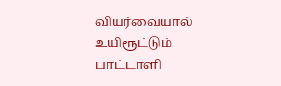வியர்வையால் உயிரூட்டும் பாட்டாளி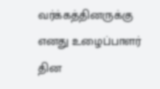வர்க்கத்தினருக்கு எனது உழைப்பாளர் தின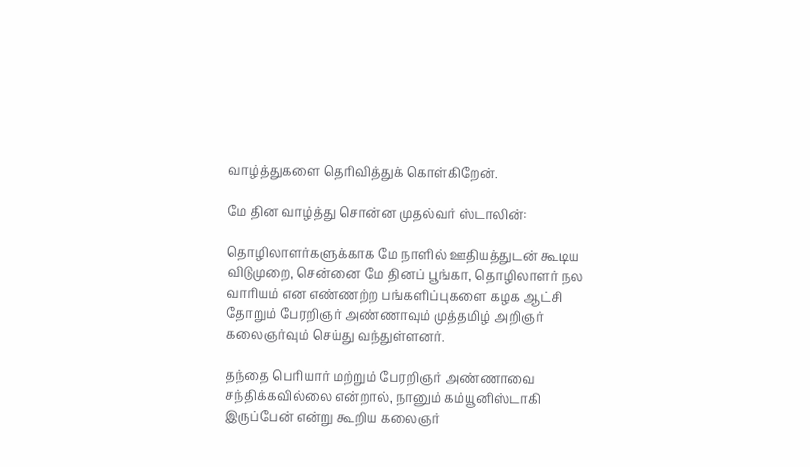வாழ்த்துகளை தெரிவித்துக் கொள்கிறேன்.

மே தின வாழ்த்து சொன்ன முதல்வர் ஸ்டாலின்:

தொழிலாளர்களுக்காக மே நாளில் ஊதியத்துடன் கூடிய விடுமுறை, சென்னை மே தினப் பூங்கா, தொழிலாளர் நல வாரியம் என எண்ணற்ற பங்களிப்புகளை கழக ஆட்சி தோறும் பேரறிஞர் அண்ணாவும் முத்தமிழ் அறிஞர் கலைஞர்வும் செய்து வந்துள்ளனர்.

தந்தை பெரியார் மற்றும் பேரறிஞர் அண்ணாவை சந்திக்கவில்லை என்றால், நானும் கம்யூனிஸ்டாகி இருப்பேன் என்று கூறிய கலைஞர்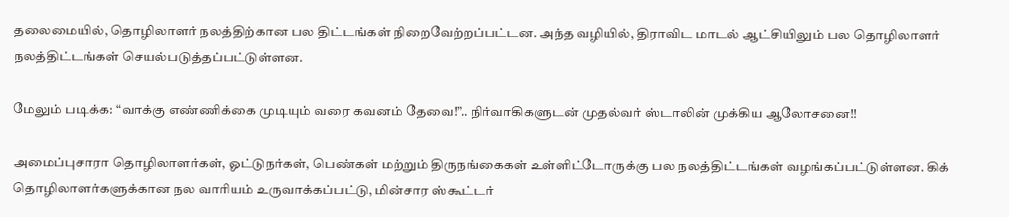தலைமையில், தொழிலாளர் நலத்திற்கான பல திட்டங்கள் நிறைவேற்றப்பட்டன. அந்த வழியில், திராவிட மாடல் ஆட்சியிலும் பல தொழிலாளர் நலத்திட்டங்கள் செயல்படுத்தப்பட்டுள்ளன.

மேலும் படிக்க: “வாக்கு எண்ணிக்கை முடியும் வரை கவனம் தேவை!”.. நிர்வாகிகளுடன் முதல்வர் ஸ்டாலின் முக்கிய ஆலோசனை!!

அமைப்புசாரா தொழிலாளர்கள், ஓட்டுநர்கள், பெண்கள் மற்றும் திருநங்கைகள் உள்ளிட்டோருக்கு பல நலத்திட்டங்கள் வழங்கப்பட்டுள்ளன. கிக் தொழிலாளர்களுக்கான நல வாரியம் உருவாக்கப்பட்டு, மின்சார ஸ்கூட்டர்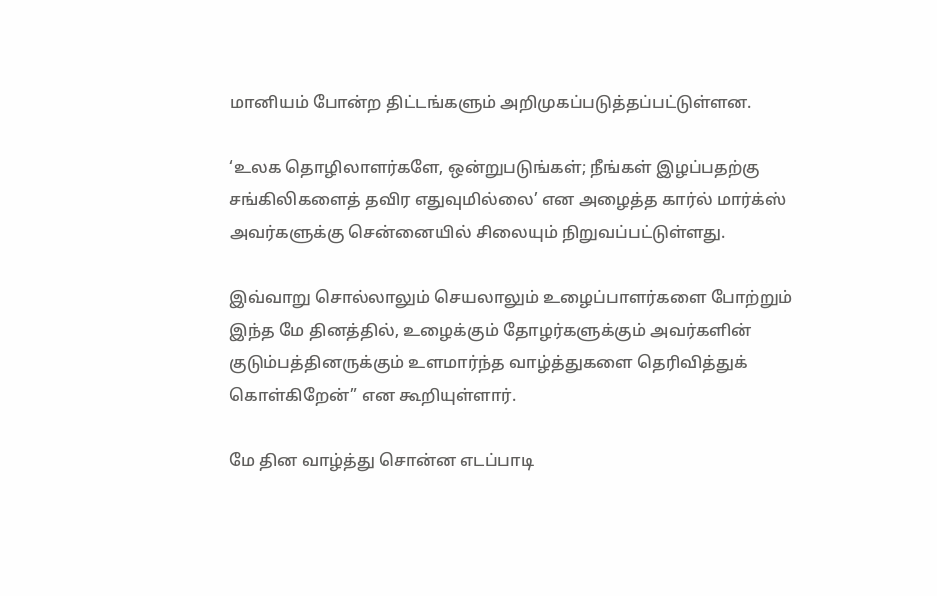மானியம் போன்ற திட்டங்களும் அறிமுகப்படுத்தப்பட்டுள்ளன.

‘உலக தொழிலாளர்களே, ஒன்றுபடுங்கள்; நீங்கள் இழப்பதற்கு சங்கிலிகளைத் தவிர எதுவுமில்லை’ என அழைத்த கார்ல் மார்க்ஸ் அவர்களுக்கு சென்னையில் சிலையும் நிறுவப்பட்டுள்ளது.

இவ்வாறு சொல்லாலும் செயலாலும் உழைப்பாளர்களை போற்றும் இந்த மே தினத்தில், உழைக்கும் தோழர்களுக்கும் அவர்களின் குடும்பத்தினருக்கும் உளமார்ந்த வாழ்த்துகளை தெரிவித்துக் கொள்கிறேன்” என கூறியுள்ளார்.

மே தின வாழ்த்து சொன்ன எடப்பாடி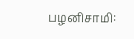பழனிசாமி: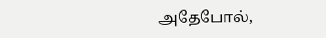அதேபோல்,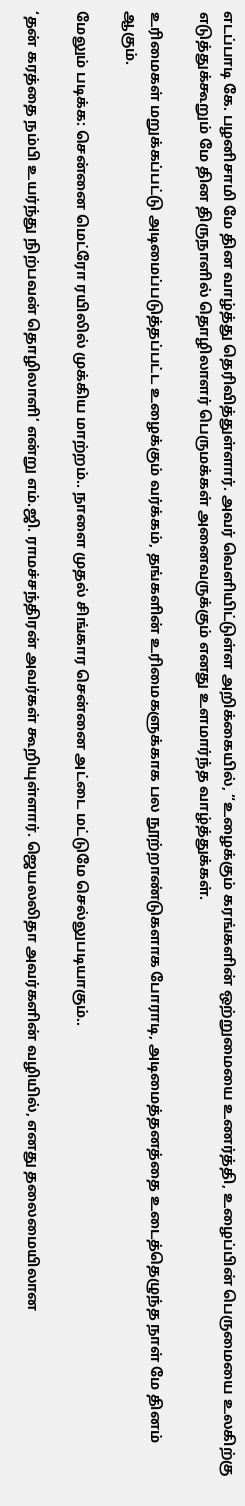எடப்பாடி கே. பழனிசாமி மே தின வாழ்த்து தெரிவித்துள்ளார். அவர் வெளியிட்டுள்ள அறிக்கையில், “உழைக்கும் கரங்களின் ஒற்றுமையை உணர்த்தி, உழைப்பின் பெருமையை உலகிற்கு எடுத்துக்கூறும் மே தின திருநாளில் தொழிலாளர் பெருமக்கள் அனைவருக்கும் எனது உளமார்ந்த வாழ்த்துக்கள்.

உரிமைகள் மறுக்கப்பட்டு அடிமைப்படுத்தப்பட்ட உழைக்கும் வர்க்கம், தங்களின் உரிமைகளுக்காக பல நூற்றாண்டுகளாக போராடி, அடிமைத்தனத்தை உடைத்தெழுந்த நாள் மே தினம் ஆகும்.

மேலும் படிக்க: சென்னை மெட்ரோ ரயிலில் முக்கிய மாற்றம்.. நாளை முதல் சிங்கார சென்னை அட்டை மட்டுமே செல்லுபடியாகும்..

‘தன் கரத்தை நம்பி உயர்ந்து நிற்பவன் தொழிலாளி’ என்று எம்.ஜி. ராமச்சந்திரன் அவர்கள் கூறியுள்ளார். ஜெயலலிதா அவர்களின் வழியில், எனது தலைமையிலான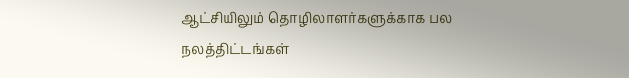ஆட்சியிலும் தொழிலாளர்களுக்காக பல நலத்திட்டங்கள்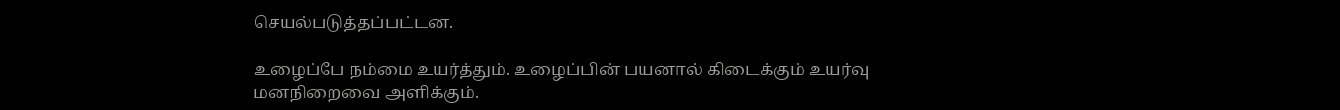செயல்படுத்தப்பட்டன.

உழைப்பே நம்மை உயர்த்தும். உழைப்பின் பயனால் கிடைக்கும் உயர்வு மனநிறைவை அளிக்கும்.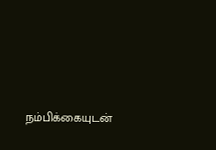நம்பிக்கையுடன்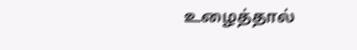உழைத்தால்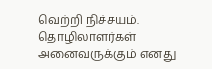வெற்றி நிச்சயம். தொழிலாளர்கள் அனைவருக்கும் எனது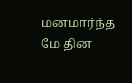மனமார்ந்த மே தின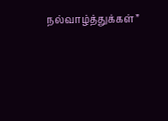நல்வாழ்த்துக்கள்”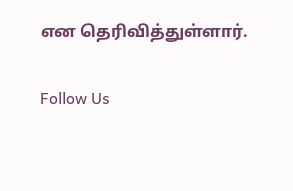என தெரிவித்துள்ளார்.

Follow Us